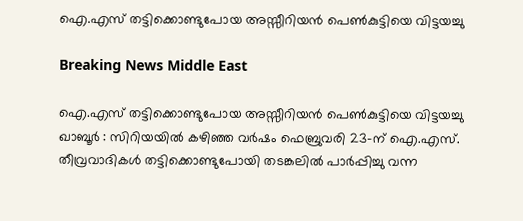ഐ.എസ് തട്ടിക്കൊണ്ടുപോയ അസ്സീറിയന്‍ പെണ്‍കുട്ടിയെ വിട്ടയച്ചു

Breaking News Middle East

ഐ.എസ് തട്ടിക്കൊണ്ടുപോയ അസ്സീറിയന്‍ പെണ്‍കുട്ടിയെ വിട്ടയച്ചു
ഖാബൂര്‍ ‍: സിറിയയില്‍ കഴിഞ്ഞ വര്‍ഷം ഫെബ്രുവരി 23-ന് ഐ.എസ്. തീവ്രവാദികള്‍ തട്ടിക്കൊണ്ടുപോയി തടങ്കലില്‍ പാര്‍പ്പിച്ചു വന്ന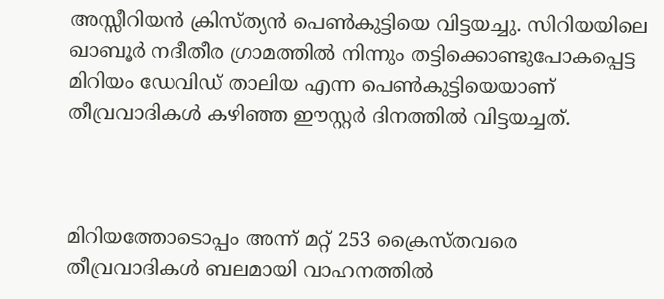അസ്സീറിയന്‍ ക്രിസ്ത്യന്‍ പെണ്‍കുട്ടിയെ വിട്ടയച്ചു. സിറിയയിലെ ഖാബൂര്‍ നദീതീര ഗ്രാമത്തില്‍ നിന്നും തട്ടിക്കൊണ്ടുപോകപ്പെട്ട മിറിയം ഡേവിഡ് താലിയ എന്ന പെണ്‍കുട്ടിയെയാണ് തീവ്രവാദികള്‍ കഴിഞ്ഞ ഈസ്റ്റര്‍ ദിനത്തില്‍ വിട്ടയച്ചത്.



മിറിയത്തോടൊപ്പം അന്ന് മറ്റ് 253 ക്രൈസ്തവരെ തീവ്രവാദികള്‍ ബലമായി വാഹനത്തില്‍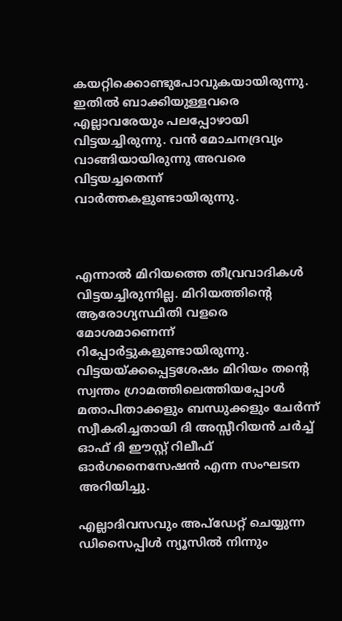കയറ്റിക്കൊണ്ടുപോവുകയായിരുന്നു. ഇതില്‍ ബാക്കിയുള്ളവരെ എല്ലാവരേയും പലപ്പോഴായി വിട്ടയച്ചിരുന്നു. വന്‍ മോചനദ്രവ്യം വാങ്ങിയായിരുന്നു അവരെ വിട്ടയച്ചതെന്ന് വാര്‍ത്തകളുണ്ടായിരുന്നു.



എന്നാല്‍ മിറിയത്തെ തീവ്രവാദികള്‍ വിട്ടയച്ചിരുന്നില്ല. മിറിയത്തിന്റെ ആരോഗ്യസ്ഥിതി വളരെ മോശമാണെന്ന് റിപ്പോര്‍ട്ടുകളുണ്ടായിരുന്നു. വിട്ടയയ്ക്കപ്പെട്ടശേഷം മിറിയം തന്റെ സ്വന്തം ഗ്രാമത്തിലെത്തിയപ്പോള്‍ മതാപിതാക്കളും ബന്ധുക്കളും ചേര്‍ന്ന് സ്വീകരിച്ചതായി ദി അസ്സീറിയന്‍ ചര്‍ച്ച് ഓഫ് ദി ഈസ്റ്റ് റിലീഫ് ഓര്‍ഗനൈസേഷന്‍ എന്ന സംഘടന അറിയിച്ചു.

എല്ലാദിവസവും അപ്ഡേറ്റ് ചെയ്യുന്ന ഡിസൈപ്പിൾ ന്യൂസിൽ നിന്നും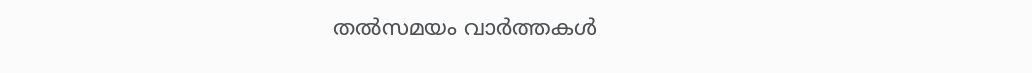തൽസമയം വാർത്തകൾ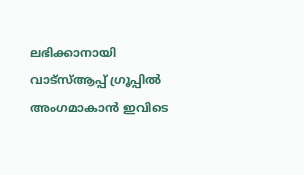ലഭിക്കാനായി വാട്സ്ആപ്പ് ഗ്രൂപ്പിൽ അംഗമാകാൻ ഇവിടെ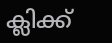ക്ലിക്ക്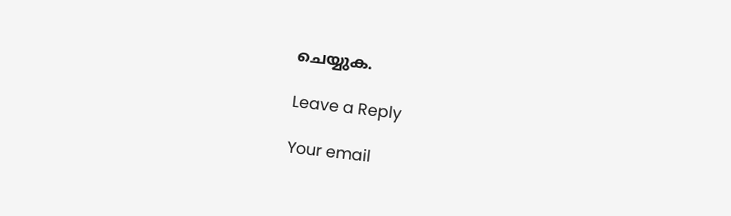ചെയ്യുക.

Leave a Reply

Your email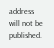address will not be published.